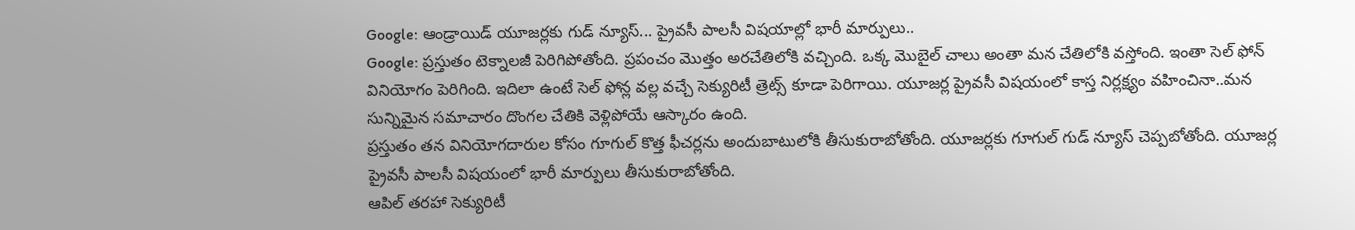Google: ఆండ్రాయిడ్ యూజర్లకు గుడ్ న్యూస్... ప్రైవసీ పాలసీ విషయాల్లో భారీ మార్పులు..
Google: ప్రస్తుతం టెక్నాలజీ పెరిగిపోతోంది. ప్రపంచం మొత్తం అరచేతిలోకి వచ్చింది. ఒక్క మొబైల్ చాలు అంతా మన చేతిలోకి వస్తోంది. ఇంతా సెల్ ఫోన్ వినియోగం పెరిగింది. ఇదిలా ఉంటే సెల్ ఫోన్ల వల్ల వచ్చే సెక్యురిటీ త్రెట్స్ కూడా పెరిగాయి. యూజర్ల ప్రైవసీ విషయంలో కాస్త నిర్లక్ష్యం వహించినా..మన సున్నిమైన సమాచారం దొంగల చేతికి వెళ్లిపోయే ఆస్కారం ఉంది.
ప్రస్తుతం తన వినియోగదారుల కోసం గూగుల్ కొత్త ఫీచర్లను అందుబాటులోకి తీసుకురాబోతోంది. యూజర్లకు గూగుల్ గుడ్ న్యూస్ చెప్పబోతోంది. యూజర్ల ప్రైవసీ పాలసీ విషయంలో భారీ మార్పులు తీసుకురాబోతోంది.
ఆపిల్ తరహా సెక్యురిటీ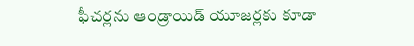ఫీచర్లను ఆండ్రాయిడ్ యూజర్లకు కూడా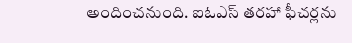అందించనుంది. ఐఓఎస్ తరహా ఫీచర్లను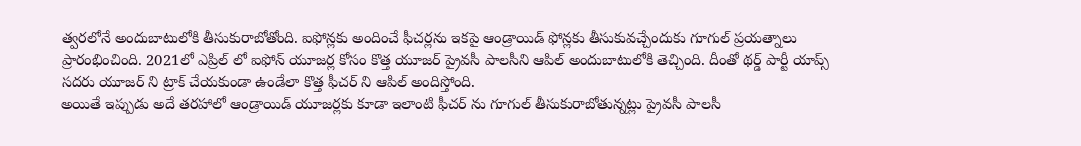త్వరలోనే అందుబాటులోకి తీసుకురాబోతోంది. ఐఫోన్లకు అందించే ఫీచర్లను ఇకపై ఆండ్రాయిడ్ ఫోన్లకు తీసుకువచ్చేందుకు గూగుల్ ప్రయత్నాలు ప్రారంభించింది. 2021లో ఎప్రిల్ లో ఐఫోన్ యూజర్ల కోసం కొత్త యూజర్ ప్రైవసీ పాలసీని ఆపిల్ అందుబాటులోకి తెచ్చింది. దీంతో థర్డ్ పార్టీ యాప్స్ సదరు యూజర్ ని ట్రాక్ చేయకుండా ఉండేలా కొత్త ఫీచర్ ని ఆపిల్ అందిస్తోంది.
అయితే ఇప్పుడు అదే తరహాలో ఆండ్రాయిడ్ యూజర్లకు కూడా ఇలాంటి ఫీచర్ ను గూగుల్ తీసుకురాబోతున్నట్లు ప్రైవసీ పాలసీ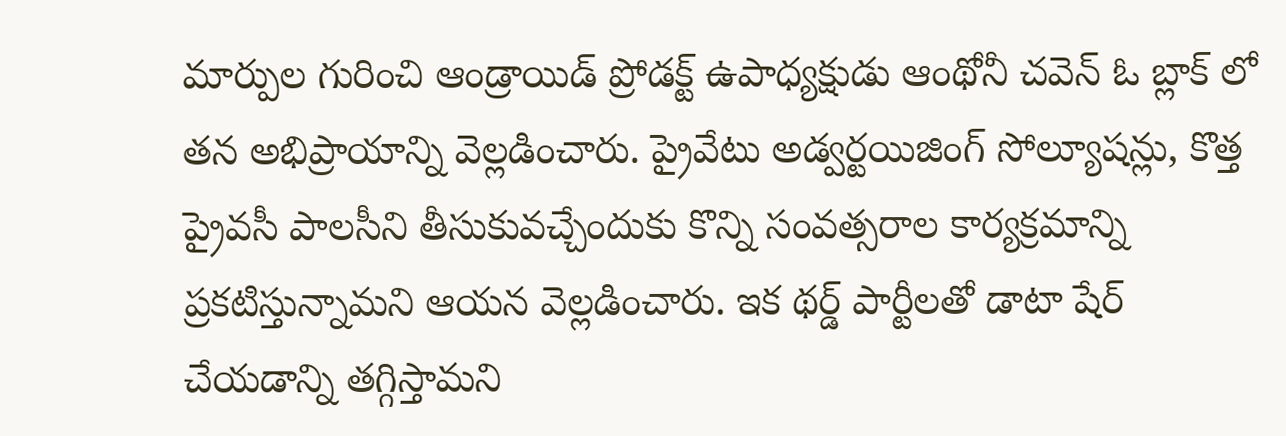మార్పుల గురించి ఆండ్రాయిడ్ ప్రోడక్ట్ ఉపాధ్యక్షుడు ఆంథోనీ చవెన్ ఓ బ్లాక్ లో తన అభిప్రాయాన్ని వెల్లడించారు. ప్రైవేటు అడ్వర్టయిజింగ్ సోల్యూషన్లు, కొత్త ప్రైవసీ పాలసీని తీసుకువచ్చేందుకు కొన్ని సంవత్సరాల కార్యక్రమాన్ని ప్రకటిస్తున్నామని ఆయన వెల్లడించారు. ఇక థర్డ్ పార్టీలతో డాటా షేర్ చేయడాన్ని తగ్గిస్తామని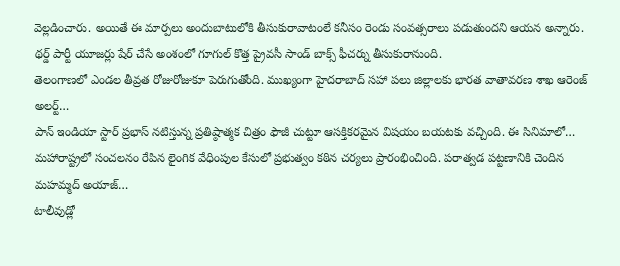వెల్లడించారు. అయితే ఈ మార్పలు అందుబాటులోకి తీసుకురావాటంలే కనీసం రెండు సంవత్సరాలు పడుతుందని ఆయన అన్నారు. థర్డ్ పార్టీ యూజర్లు షేర్ చేసే అంశంలో గూగుల్ కొత్త ప్రైవసీ సాండ్ బాక్స్ ఫీచర్ను తీసుకురానుంది.
తెలంగాణలో ఎండల తీవ్రత రోజురోజుకూ పెరుగుతోంది. ముఖ్యంగా హైదరాబాద్ సహా పలు జిల్లాలకు భారత వాతావరణ శాఖ ఆరెంజ్ అలర్ట్…
పాన్ ఇండియా స్టార్ ప్రభాస్ నటిస్తున్న ప్రతిష్ఠాత్మక చిత్రం ఫౌజీ చుట్టూ ఆసక్తికరమైన విషయం బయటకు వచ్చింది. ఈ సినిమాలో…
మహారాష్ట్రలో సంచలనం రేపిన లైంగిక వేధింపుల కేసులో ప్రభుత్వం కఠిన చర్యలు ప్రారంభించింది. పరాత్వడ పట్టణానికి చెందిన మహమ్మద్ అయాజ్…
టాలీవుడ్లో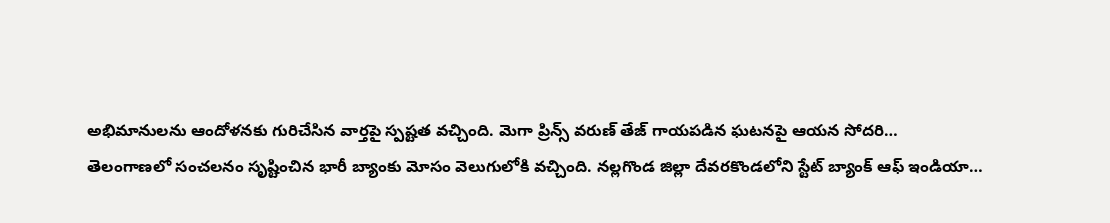అభిమానులను ఆందోళనకు గురిచేసిన వార్తపై స్పష్టత వచ్చింది. మెగా ప్రిన్స్ వరుణ్ తేజ్ గాయపడిన ఘటనపై ఆయన సోదరి…
తెలంగాణలో సంచలనం సృష్టించిన భారీ బ్యాంకు మోసం వెలుగులోకి వచ్చింది. నల్లగొండ జిల్లా దేవరకొండలోని స్టేట్ బ్యాంక్ ఆఫ్ ఇండియా…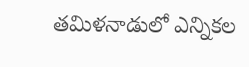తమిళనాడులో ఎన్నికల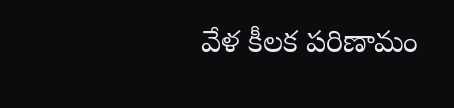వేళ కీలక పరిణామం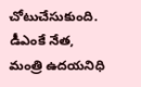చోటుచేసుకుంది. డీఎంకే నేత, మంత్రి ఉదయనిధి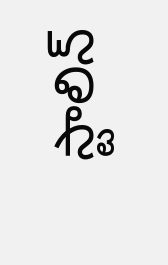స్టాలిన్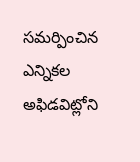సమర్పించిన ఎన్నికల అఫిడవిట్లోని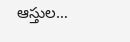ఆస్తుల…